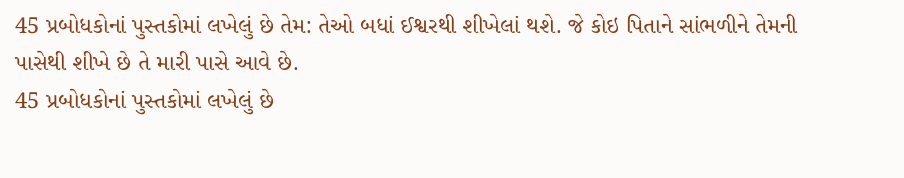45 પ્રબોધકોનાં પુસ્તકોમાં લખેલું છે તેમ: તેઓ બધાં ઈશ્વરથી શીખેલાં થશે. જે કોઇ પિતાને સાંભળીને તેમની પાસેથી શીખે છે તે મારી પાસે આવે છે.
45 પ્રબોધકોનાં પુસ્તકોમાં લખેલું છે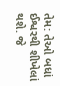તેમ: તેઓ બધાં ઈશ્વરથી શીખેલાં થશે. જે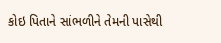કોઇ પિતાને સાંભળીને તેમની પાસેથી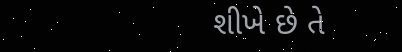શીખે છે તે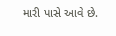મારી પાસે આવે છે.